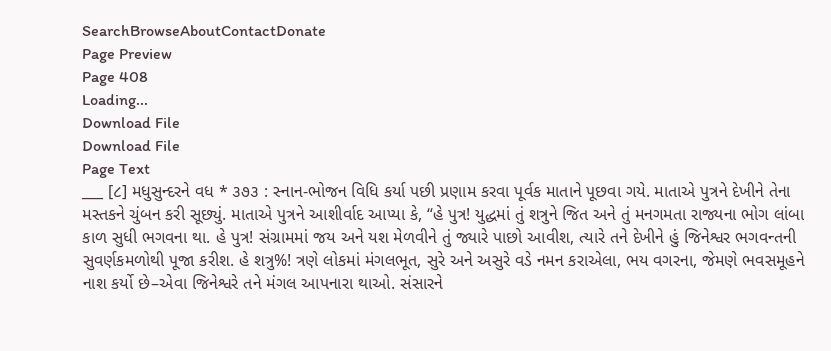SearchBrowseAboutContactDonate
Page Preview
Page 408
Loading...
Download File
Download File
Page Text
___ [૮] મધુસુન્દરને વધ * ૩૭૩ : સ્નાન-ભોજન વિધિ કર્યા પછી પ્રણામ કરવા પૂર્વક માતાને પૂછવા ગયે. માતાએ પુત્રને દેખીને તેના મસ્તકને ચુંબન કરી સૂછ્યું. માતાએ પુત્રને આશીર્વાદ આપ્યા કે, “હે પુત્ર! યુદ્ધમાં તું શત્રુને જિત અને તું મનગમતા રાજ્યના ભોગ લાંબા કાળ સુધી ભગવના થા. હે પુત્ર! સંગ્રામમાં જય અને યશ મેળવીને તું જ્યારે પાછો આવીશ, ત્યારે તને દેખીને હું જિનેશ્વર ભગવન્તની સુવર્ણકમળોથી પૂજા કરીશ. હે શત્રુ%! ત્રણે લોકમાં મંગલભૂત, સુરે અને અસુરે વડે નમન કરાએલા, ભય વગરના, જેમણે ભવસમૂહને નાશ કર્યો છે–એવા જિનેશ્વરે તને મંગલ આપનારા થાઓ. સંસારને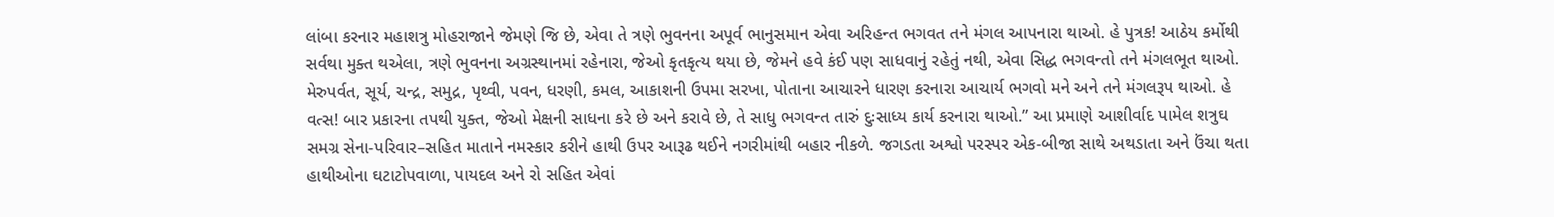લાંબા કરનાર મહાશત્રુ મોહરાજાને જેમણે જિ છે, એવા તે ત્રણે ભુવનના અપૂર્વ ભાનુસમાન એવા અરિહન્ત ભગવત તને મંગલ આપનારા થાઓ. હે પુત્રક! આઠેય કર્મોથી સર્વથા મુક્ત થએલા, ત્રણે ભુવનના અગ્રસ્થાનમાં રહેનારા, જેઓ કૃતકૃત્ય થયા છે, જેમને હવે કંઈ પણ સાધવાનું રહેતું નથી, એવા સિદ્ધ ભગવન્તો તને મંગલભૂત થાઓ. મેરુપર્વત, સૂર્ય, ચન્દ્ર, સમુદ્ર, પૃથ્વી, પવન, ધરણી, કમલ, આકાશની ઉપમા સરખા, પોતાના આચારને ધારણ કરનારા આચાર્ય ભગવો મને અને તને મંગલરૂપ થાઓ. હે વત્સ! બાર પ્રકારના તપથી યુક્ત, જેઓ મેક્ષની સાધના કરે છે અને કરાવે છે, તે સાધુ ભગવન્ત તારું દુઃસાધ્ય કાર્ય કરનારા થાઓ.” આ પ્રમાણે આશીર્વાદ પામેલ શત્રુઘ સમગ્ર સેના-પરિવાર–સહિત માતાને નમસ્કાર કરીને હાથી ઉપર આરૂઢ થઈને નગરીમાંથી બહાર નીકળે. જગડતા અશ્વો પરસ્પર એક-બીજા સાથે અથડાતા અને ઉંચા થતા હાથીઓના ઘટાટોપવાળા, પાયદલ અને રો સહિત એવાં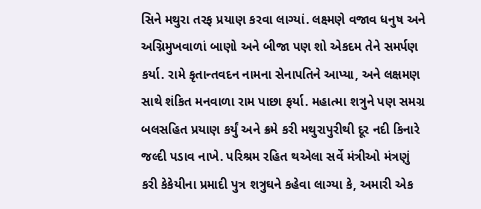સિને મથુરા તરફ પ્રયાણ કરવા લાગ્યાં. લક્ષ્મણે વજાવ ધનુષ અને અગ્નિમુખવાળાં બાણો અને બીજા પણ શો એકદમ તેને સમર્પણ કર્યા. રામે કૃતાન્તવદન નામના સેનાપતિને આપ્યા, અને લક્ષમણ સાથે શંકિત મનવાળા રામ પાછા ફર્યા. મહાત્મા શત્રુને પણ સમગ્ર બલસહિત પ્રયાણ કર્યું અને ક્રમે કરી મથુરાપુરીથી દૂર નદી કિનારે જલ્દી પડાવ નાખે. પરિશ્રમ રહિત થએલા સર્વે મંત્રીઓ મંત્રણું કરી કેકેયીના પ્રમાદી પુત્ર શત્રુઘને કહેવા લાગ્યા કે, અમારી એક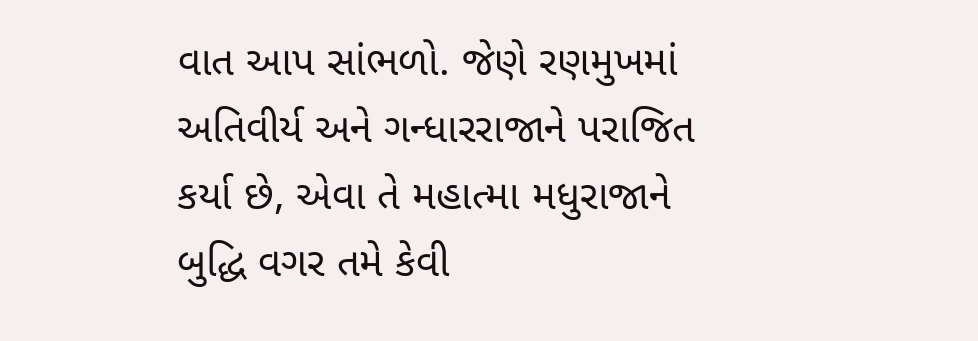વાત આપ સાંભળો. જેણે રણમુખમાં અતિવીર્ય અને ગન્ધારરાજાને પરાજિત કર્યા છે, એવા તે મહાત્મા મધુરાજાને બુદ્ધિ વગર તમે કેવી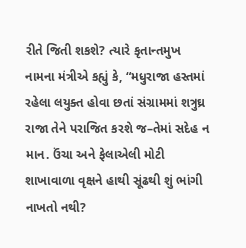રીતે જિતી શકશે? ત્યારે કૃતાન્તમુખ નામના મંત્રીએ કહ્યું કે, “મધુરાજા હસ્તમાં રહેલા લયુક્ત હોવા છતાં સંગ્રામમાં શત્રુઘ્ર રાજા તેને પરાજિત કરશે જ–તેમાં સદેહ ન માન. ઉંચા અને ફેલાએલી મોટી શાખાવાળા વૃક્ષને હાથી સૂંઢથી શું ભાંગી નાખતો નથી?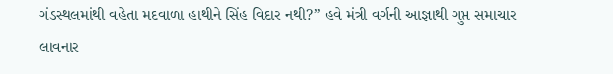ગંડસ્થલમાંથી વહેતા મદવાળા હાથીને સિંહ વિદાર નથી?” હવે મંત્રી વર્ગની આજ્ઞાથી ગુપ્ત સમાચાર લાવનાર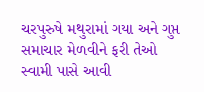ચરપુરુષે મથુરામાં ગયા અને ગુપ્ત સમાચાર મેળવીને ફરી તેઓ સ્વામી પાસે આવી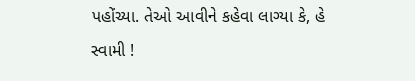પહોંચ્યા. તેઓ આવીને કહેવા લાગ્યા કે, હે સ્વામી !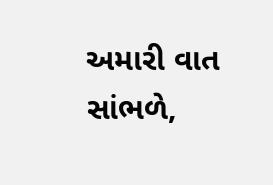અમારી વાત સાંભળે,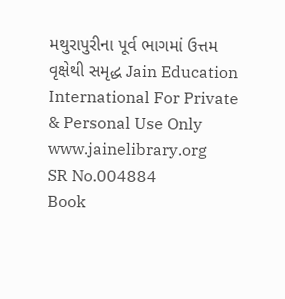મથુરાપુરીના પૂર્વ ભાગમાં ઉત્તમ વૃક્ષેથી સમૃદ્ધ Jain Education International For Private & Personal Use Only www.jainelibrary.org
SR No.004884
Book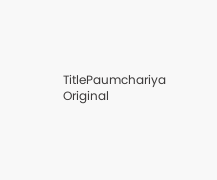TitlePaumchariya
Original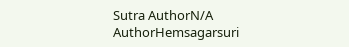Sutra AuthorN/A
AuthorHemsagarsuri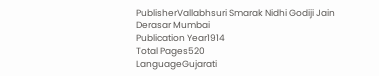PublisherVallabhsuri Smarak Nidhi Godiji Jain Derasar Mumbai
Publication Year1914
Total Pages520
LanguageGujarati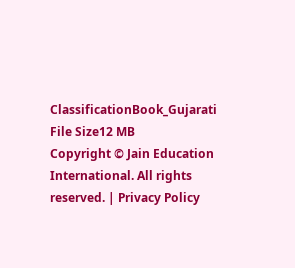ClassificationBook_Gujarati
File Size12 MB
Copyright © Jain Education International. All rights reserved. | Privacy Policy